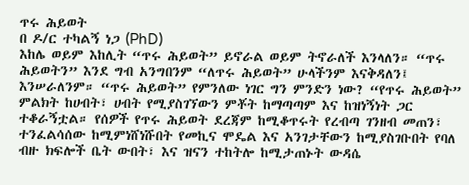ጥሩ ሕይወት
በ ዶ/ር ተካልኝ ነጋ (PhD)
እከሌ ወይም እከሊት “ጥሩ ሕይወት” ይኖራል ወይም ትኖራለች እንላለን። “ጥሩ ሕይወትን” እንደ ግብ አንግበንም “ለጥሩ ሕይወት” ሁላችንም እናቅዳለን፤ እንሠራለንም። “ጥሩ ሕይወት” የምንለው ነገር ግን ምንድን ነው? “የጥሩ ሕይወት” ምልክት ከሀብት፣ ሀብት የሚያስገኘውን ምቾት ከማጣጣም እና ከዝነኝነት ጋር ተቆራኝቷል። የሰዎች የጥሩ ሕይወት ደረጃም ከሚቆጥሩት የረብጣ ገንዘብ መጠን፣ ተንፈልሳሰው ከሚምነሸነሹበት የመኪና ሞዴል እና አንገታቸውን ከሚያስገቡበት የባለ ብዙ ክፍሎች ቤት ውበት፣ እና ዝናን ተከትሎ ከሚታጠኑት ውዳሴ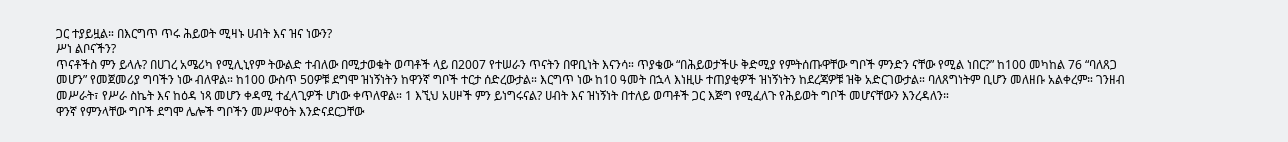ጋር ተያይዟል። በእርግጥ ጥሩ ሕይወት ሚዛኑ ሀብት እና ዝና ነውን?
ሥነ ልቦናችን?
ጥናቶችስ ምን ይላሉ? በሀገረ አሜሪካ የሚሊኒየም ትውልድ ተብለው በሚታወቁት ወጣቶች ላይ በ2007 የተሠራን ጥናትን በዋቢነት እናንሳ። ጥያቄው “በሕይወታችሁ ቅድሚያ የምትሰጡዋቸው ግቦች ምንድን ናቸው የሚል ነበር?” ከ100 መካከል 76 “ባለጸጋ መሆን” የመጀመሪያ ግባችን ነው ብለዋል። ከ100 ውስጥ 50ዎቹ ደግሞ ዝነኝነትን ከዋንኛ ግቦች ተርታ ሰድረውታል። እርግጥ ነው ከ10 ዓመት በኋላ እነዚሁ ተጠያቂዎች ዝነኝነትን ከደረጃዎቹ ዝቅ አድርገውታል። ባለጸግነትም ቢሆን መለዘቡ አልቀረም። ገንዘብ መሥራት፣ የሥራ ስኬት እና ከዕዳ ነጻ መሆን ቀዳሚ ተፈላጊዎች ሆነው ቀጥለዋል። 1 እኚህ አሀዞች ምን ይነግሩናል? ሀብት እና ዝነኝነት በተለይ ወጣቶች ጋር እጅግ የሚፈለጉ የሕይወት ግቦች መሆናቸውን እንረዳለን።
ዋንኛ የምንላቸው ግቦች ደግሞ ሌሎች ግቦችን መሥዋዕት እንድናደርጋቸው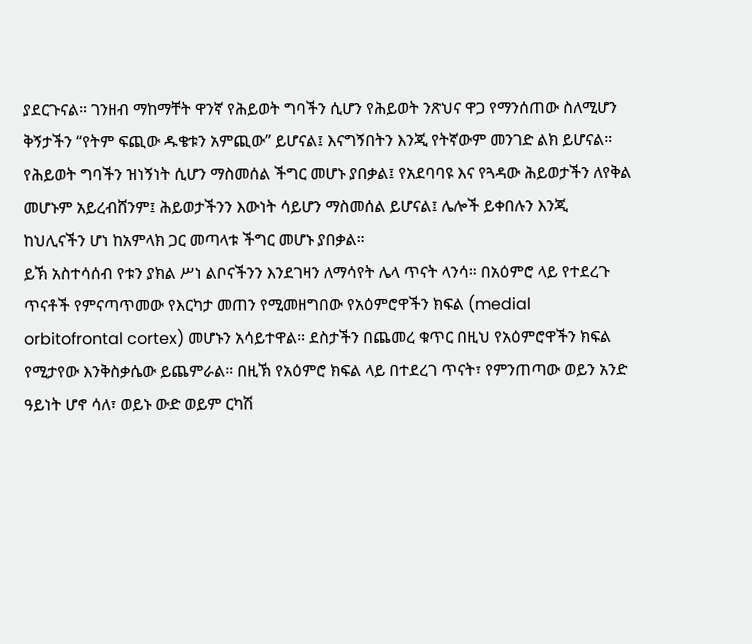ያደርጉናል። ገንዘብ ማከማቸት ዋንኛ የሕይወት ግባችን ሲሆን የሕይወት ንጽህና ዋጋ የማንሰጠው ስለሚሆን ቅኝታችን “የትም ፍጪው ዱቄቱን አምጪው” ይሆናል፤ እናግኝበትን እንጂ የትኛውም መንገድ ልክ ይሆናል። የሕይወት ግባችን ዝነኝነት ሲሆን ማስመሰል ችግር መሆኑ ያበቃል፤ የአደባባዩ እና የጓዳው ሕይወታችን ለየቅል መሆኑም አይረብሸንም፤ ሕይወታችንን እውነት ሳይሆን ማስመሰል ይሆናል፤ ሌሎች ይቀበሉን እንጂ ከህሊናችን ሆነ ከአምላክ ጋር መጣላቱ ችግር መሆኑ ያበቃል።
ይኽ አስተሳሰብ የቱን ያክል ሥነ ልቦናችንን እንደገዛን ለማሳየት ሌላ ጥናት ላንሳ። በአዕምሮ ላይ የተደረጉ ጥናቶች የምናጣጥመው የእርካታ መጠን የሚመዘግበው የአዕምሮዋችን ክፍል (medial orbitofrontal cortex) መሆኑን አሳይተዋል። ደስታችን በጨመረ ቁጥር በዚህ የአዕምሮዋችን ክፍል የሚታየው እንቅስቃሴው ይጨምራል። በዚኽ የአዕምሮ ክፍል ላይ በተደረገ ጥናት፣ የምንጠጣው ወይን አንድ ዓይነት ሆኖ ሳለ፣ ወይኑ ውድ ወይም ርካሽ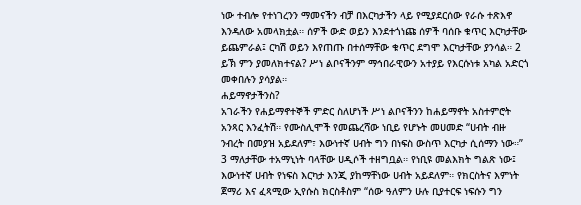ነው ተብሎ የተነገረንን ማመናችን ብቻ በእርካታችን ላይ የሚያደርሰው የራሱ ተጽእኖ እንዳለው አመላክቷል። ሰዎች ውድ ወይን እንደተጎነጩ ሰዎች ባሰቡ ቁጥር እርካታቸው ይጨምራል፤ ርካሽ ወይን እየጠጡ በተሰማቸው ቁጥር ደግሞ እርካታቸው ያንሳል። 2 ይኽ ምን ያመለክተናል? ሥነ ልቦናችንም ማኅበራዊውን አተያይ የእርሱነቱ አካል አድርጎ መቀበሉን ያሳያል።
ሐይማኖታችንስ?
አገራችን የሐይማኖተኞች ምድር ስለሆነች ሥነ ልቦናችንን ከሐይማኖት አስተምሮት አንጻር እንፈትሽ። የሙስሊሞች የመጨረሻው ነቢይ የሆኑት መሀመድ “ሀብት ብዙ ንብረት በመያዝ አይደለም፣ እውነተኛ ሀብት ግን በነፍስ ውስጥ እርካታ ሲሰማን ነው።” 3 ማለታቸው ተአማኒነት ባላቸው ሀዲሶች ተዘግቧል። የነቢዩ መልእክት ግልጽ ነው፤ እውነተኛ ሀብት የነፍስ እርካታ እንጂ ያከማቸነው ሀብት አይደለም። የክርስትና እምነት ጀማሪ እና ፈጻሚው ኢየሱስ ክርስቶስም “ሰው ዓለምን ሁሉ ቢያተርፍ ነፍሱን ግን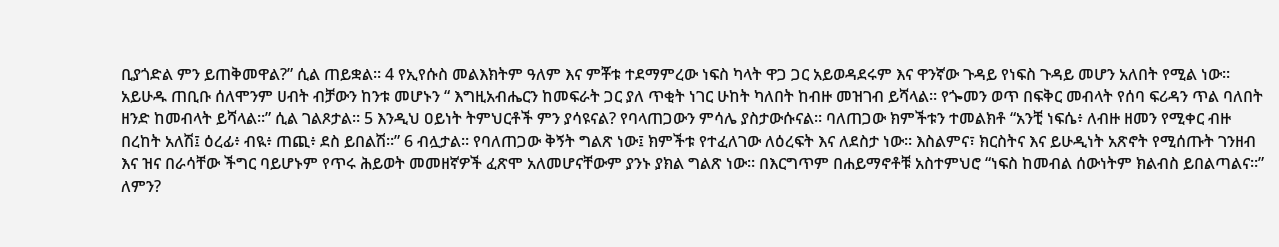ቢያጎድል ምን ይጠቅመዋል?” ሲል ጠይቋል። 4 የኢየሱስ መልእክትም ዓለም እና ምቾቱ ተደማምረው ነፍስ ካላት ዋጋ ጋር አይወዳደሩም እና ዋንኛው ጉዳይ የነፍስ ጉዳይ መሆን አለበት የሚል ነው።
አይሁዱ ጠቢቡ ሰለሞንም ሀብት ብቻውን ከንቱ መሆኑን “ እግዚአብሔርን ከመፍራት ጋር ያለ ጥቂት ነገር ሁከት ካለበት ከብዙ መዝገብ ይሻላል። የጐመን ወጥ በፍቅር መብላት የሰባ ፍሪዳን ጥል ባለበት ዘንድ ከመብላት ይሻላል።” ሲል ገልጾታል። 5 እንዲህ ዐይነት ትምህርቶች ምን ያሳዩናል? የባላጠጋውን ምሳሌ ያስታውሱናል። ባለጠጋው ክምችቱን ተመልክቶ “አንቺ ነፍሴ፥ ለብዙ ዘመን የሚቀር ብዙ በረከት አለሽ፤ ዕረፊ፥ ብዪ፥ ጠጪ፥ ደስ ይበልሽ።” 6 ብሏታል። የባለጠጋው ቅኝት ግልጽ ነው፤ ክምችቱ የተፈለገው ለዕረፍት እና ለደስታ ነው። እስልምና፣ ክርስትና እና ይሁዲነት አጽኖት የሚሰጡት ገንዘብ እና ዝና በራሳቸው ችግር ባይሆኑም የጥሩ ሕይወት መመዘኛዎች ፈጽሞ አለመሆናቸውም ያንኑ ያክል ግልጽ ነው። በእርግጥም በሐይማኖቶቹ አስተምህሮ “ነፍስ ከመብል ሰውነትም ክልብስ ይበልጣልና።”
ለምን?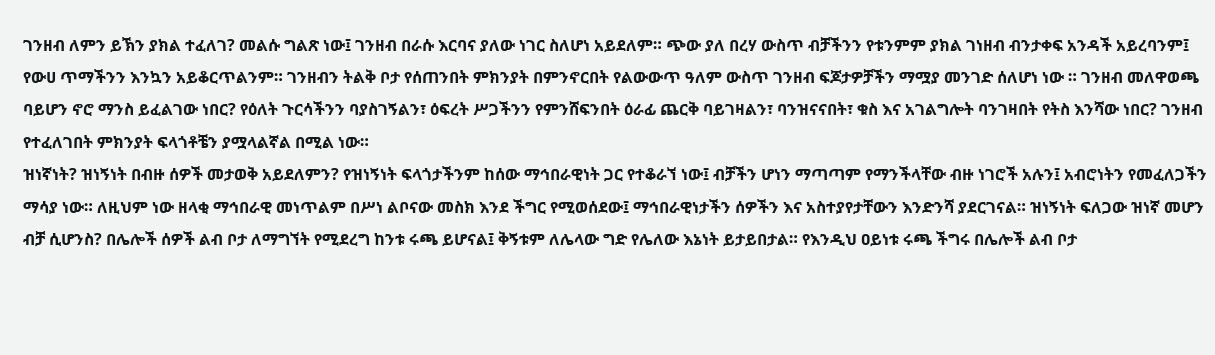ገንዘብ ለምን ይኽን ያክል ተፈለገ? መልሱ ግልጽ ነው፤ ገንዘብ በራሱ እርባና ያለው ነገር ስለሆነ አይደለም። ጭው ያለ በረሃ ውስጥ ብቻችንን የቱንምም ያክል ገነዘብ ብንታቀፍ አንዳች አይረባንም፤ የውሀ ጥማችንን እንኳን አይቆርጥልንም። ገንዘብን ትልቅ ቦታ የሰጠንበት ምክንያት በምንኖርበት የልውውጥ ዓለም ውስጥ ገንዘብ ፍጆታዎቻችን ማሟያ መንገድ ሰለሆነ ነው ። ገንዘብ መለዋወጫ ባይሆን ኖሮ ማንስ ይፈልገው ነበር? የዕለት ጉርሳችንን ባያስገኝልን፣ ዕፍረት ሥጋችንን የምንሸፍንበት ዕራፊ ጨርቅ ባይገዛልን፣ ባንዝናናበት፣ ቁስ እና አገልግሎት ባንገዛበት የትስ እንሻው ነበር? ገንዘብ የተፈለገበት ምክንያት ፍላጎቶቼን ያሟላልኛል በሚል ነው።
ዝነኛነት? ዝነኝነት በብዙ ሰዎች መታወቅ አይደለምን? የዝነኝነት ፍላጎታችንም ከሰው ማኅበራዊነት ጋር የተቆራኘ ነው፤ ብቻችን ሆነን ማጣጣም የማንችላቸው ብዙ ነገሮች አሉን፤ አብሮነትን የመፈለጋችን ማሳያ ነው። ለዚህም ነው ዘላቂ ማኅበራዊ መነጥልም በሥነ ልቦናው መስክ እንደ ችግር የሚወሰደው፤ ማኅበራዊነታችን ሰዎችን እና አስተያየታቸውን እንድንሻ ያደርገናል። ዝነኝነት ፍለጋው ዝነኛ መሆን ብቻ ሲሆንስ? በሌሎች ሰዎች ልብ ቦታ ለማግኘት የሚደረግ ከንቱ ሩጫ ይሆናል፤ ቅኝቱም ለሌላው ግድ የሌለው እኔነት ይታይበታል። የእንዲህ ዐይነቱ ሩጫ ችግሩ በሌሎች ልብ ቦታ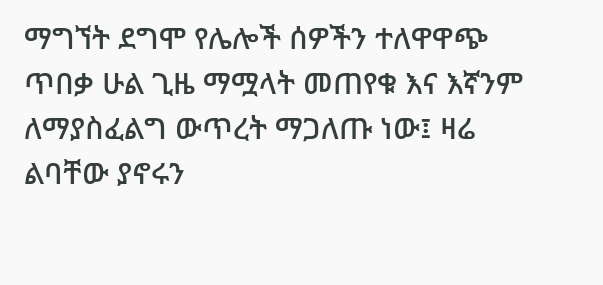ማግኘት ደግሞ የሌሎች ሰዎችን ተለዋዋጭ ጥበቃ ሁል ጊዜ ማሟላት መጠየቁ እና እኛንም ለማያስፈልግ ውጥረት ማጋለጡ ነው፤ ዛሬ ልባቸው ያኖሩን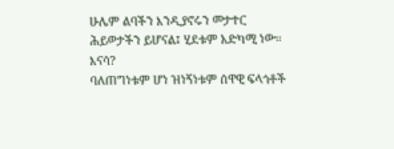ሁሌም ልባችን እንዲያኖሩን መታተር ሕይወታችን ይሆናል፤ ሂደቱም አድካሚ ነው።
እናሳ?
ባለጠግነቱም ሆነ ዝነኝነቱም ሰዋዊ ፍላጎቶች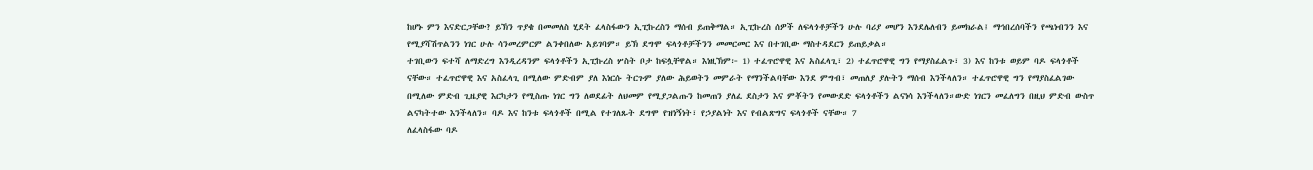ከሆኑ ምን እናድርጋቸው? ይኽን ጥያቄ በመመለስ ሂደት ፈላስፋውን ኢፒኩረስን ማሰብ ይጠቅማል። ኢፒኩረስ ሰዎች ለፍላጎቶቻችን ሁሉ ባሪያ መሆን እንደሌለብን ይመክራል፤ ማኅበረሰባችን የጫነብንን እና የሚያሻሽጥልንን ነገር ሁሉ ሳንመረምርም ልንቀበለው አይገባም። ይኽ ደግሞ ፍላጎቶቻችንን መመርመር እና በተገቢው ማስተዳደርን ይጠይቃል።
ተገቢውን ፍተሻ ለማድረግ እንዲረዳንም ፍላጎቶችን ኢፒኩረስ ሦስት ቦታ ከፍሏቸዋል። እነዚኽም፦ 1) ተፈጥሮዋዊ እና አስፈላጊ፣ 2) ተፈጥሮዋዊ ግን የማያስፈልጉ፣ 3) እና ከንቱ ወይም ባዶ ፍላጎቶች ናቸው። ተፈጥሮዋዊ እና አስፈላጊ በሚለው ምድብም ያለ እነርሱ ትርጉም ያለው ሕይወትን መምራት የማንችልባቸው እንደ ምግብ፣ መጠለያ ያሉትን ማሰብ እንችላለን። ተፈጥሮዋዊ ግን የማያስፈልገው በሚለው ምድብ ጊዜያዊ እርካታን የሚስጡ ነገር ግን ለወደፊት ለህመም የሚያጋልጡን ከመጠን ያለፈ ደስታን እና ምቾትን የመውደድ ፍላጎቶችን ልናነሳ እንችላለን።ውድ ነገርን መፈለግን በዚህ ምድብ ውስጥ ልናካትተው እንችላለን። ባዶ እና ከንቱ ፍላጎቶች በሚል የተገለጹት ደግሞ የዝነኝነት፣ የኃያልነት እና የብልጽግና ፍላጎቶች ናቸው። 7
ለፈላስፋው ባዶ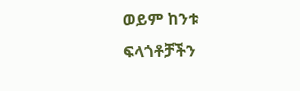ወይም ከንቱ ፍላጎቶቻችን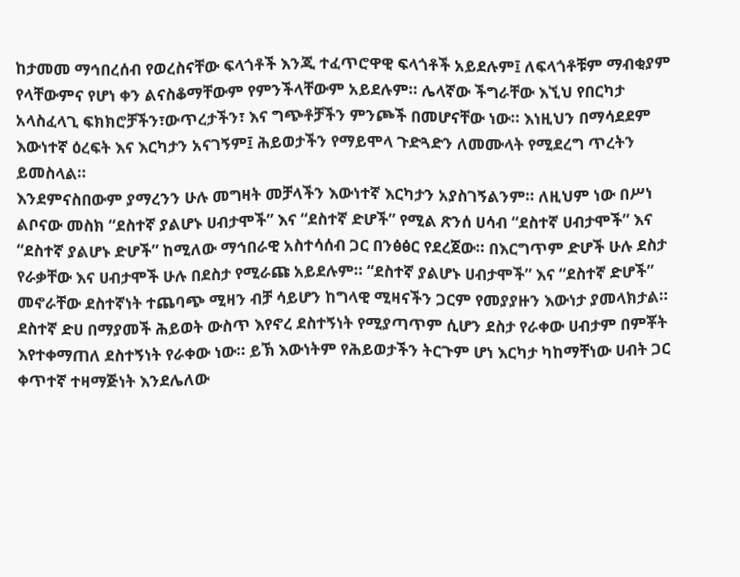ከታመመ ማኅበረሰብ የወረስናቸው ፍላጎቶች እንጂ ተፈጥሮዋዊ ፍላጎቶች አይደሉም፤ ለፍላጎቶቹም ማብቂያም የላቸውምና የሆነ ቀን ልናስቆማቸውም የምንችላቸውም አይደሉም። ሌላኛው ችግራቸው እኚህ የበርካታ አላስፈላጊ ፍክክሮቻችን፣ውጥረታችን፣ እና ግጭቶቻችን ምንጮች በመሆናቸው ነው። እነዚህን በማሳደደም እውነተኛ ዕረፍት እና እርካታን አናገኝም፤ ሕይወታችን የማይሞላ ጉድጓድን ለመሙላት የሚደረግ ጥረትን ይመስላል።
እንደምናስበውም ያማረንን ሁሉ መግዛት መቻላችን እውነተኛ እርካታን አያስገኝልንም። ለዚህም ነው በሥነ ልቦናው መስክ “ደስተኛ ያልሆኑ ሀብታሞች” እና “ደስተኛ ድሆች” የሚል ጽንሰ ሀሳብ “ደስተኛ ሀብታሞች” እና “ደስተኛ ያልሆኑ ድሆች” ከሚለው ማኅበራዊ አስተሳሰብ ጋር በንፅፅር የደረጀው። በእርግጥም ድሆች ሁሉ ደስታ የራቃቸው እና ሀብታሞች ሁሉ በደስታ የሚራጩ አይደሉም። “ደስተኛ ያልሆኑ ሀብታሞች” እና “ደስተኛ ድሆች” መኖራቸው ደስተኛነት ተጨባጭ ሚዛን ብቻ ሳይሆን ከግላዊ ሚዛናችን ጋርም የመያያዙን እውነታ ያመላክታል። ደስተኛ ድሀ በማያመች ሕይወት ውስጥ እየኖረ ደስተኝነት የሚያጣጥም ሲሆን ደስታ የራቀው ሀብታም በምቾት እየተቀማጠለ ደስተኝነት የራቀው ነው። ይኽ እውነትም የሕይወታችን ትርጉም ሆነ እርካታ ካከማቸነው ሀብት ጋር ቀጥተኛ ተዛማጅነት እንደሌለው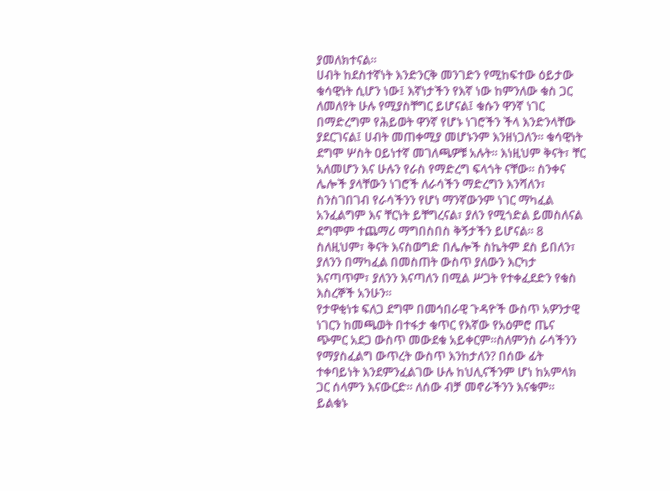ያመለክተናል።
ሀብት ከደስተኛነት እንድንርቅ መንገድን የሚከፍተው ዕይታው ቁሳዊነት ሲሆን ነው፤ እኛነታችን የእኛ ነው ከምንለው ቁስ ጋር ለመለየት ሁሉ የሚያስቸግር ይሆናል፤ ቁሱን ዋንኛ ነገር በማድረግም የሕይወት ዋንኛ የሆኑ ነገሮችን ችላ እንድንላቸው ያደርገናል፤ ሀብት መጠቀሚያ መሆኑንም እንዘነጋለን። ቁሳዊነት ደግሞ ሦስት ዐይነተኛ መገለጫዎቹ አሉት። እነዚህም ቅናት፣ ቸር አለመሆን እና ሁሉን የራስ የማድረግ ፍላጎት ናቸው። ስንቀና ሌሎች ያላቸውን ነገሮች ለራሳችን ማድረግን እንሻለን፣ ስንስገበገብ የራሳችንን የሆነ ማንኛውንም ነገር ማካፈል አንፈልግም እና ቸርነት ይቸግረናል፣ ያለን የሚጎድል ይመስለናል ደግሞም ተጨማሪ ማግበስበስ ቅኝታችን ይሆናል። 8 ስለዚህም፣ ቅናት እናስወግድ በሌሎች ስኬትም ደስ ይበለን፣ ያለንን በማካፈል በመስጠት ውስጥ ያለውን እርካታ እናጣጥም፣ ያለንን እናጣለን በሚል ሥጋት የተቀፈደድን የቁስ እስረኞች አንሁን።
የታዋቂነቱ ፍለጋ ደግሞ በመኅበራዊ ጉዳዮች ውስጥ አዎንታዊ ነገርን ከመጫወት በተፋታ ቁጥር የእኛው የአዕምሮ ጤና ጭምር አደጋ ውስጥ መውደቁ አይቀርም።ስለምንስ ራሳችንን የማያስፈልግ ውጥረት ውስጥ እንከታለን? በሰው ፊት ተቀባይነት እንደምንፈልገው ሁሉ ከህሊናችንም ሆነ ከአምላክ ጋር ሰላምን እናውርድ። ለሰው ብቻ መኖራችንን እናቁም። ይልቁኑ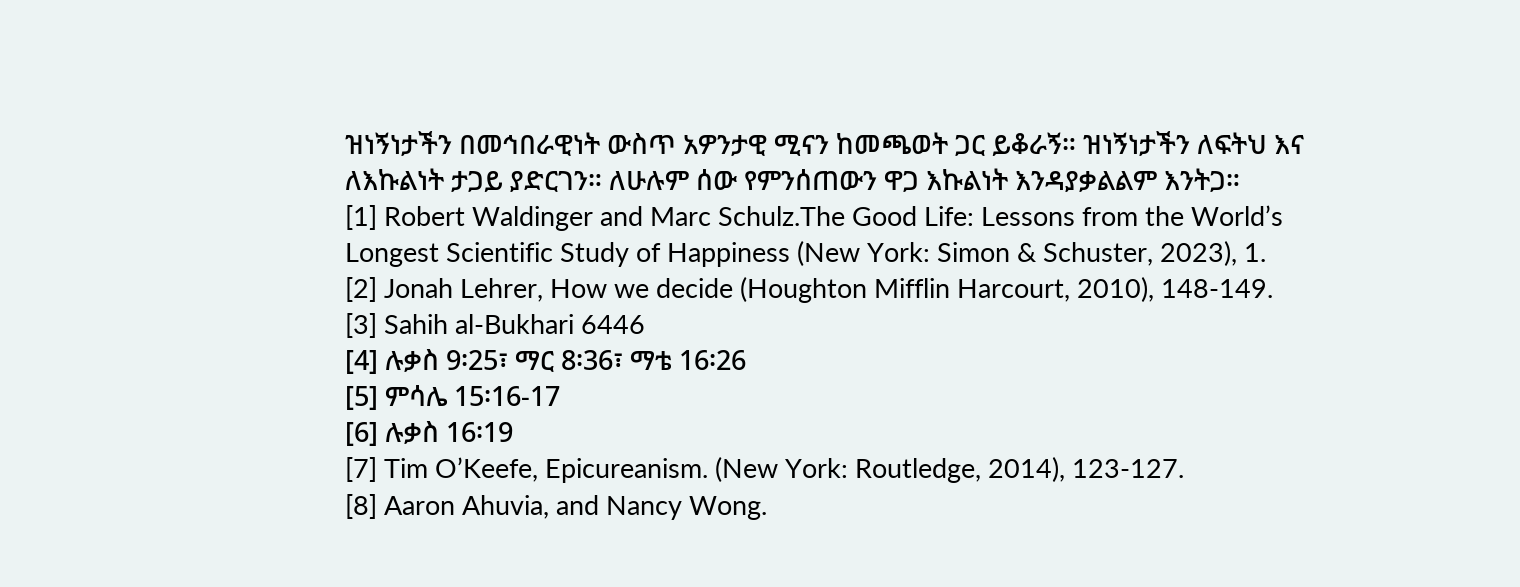ዝነኝነታችን በመኅበራዊነት ውስጥ አዎንታዊ ሚናን ከመጫወት ጋር ይቆራኝ። ዝነኝነታችን ለፍትህ እና ለእኩልነት ታጋይ ያድርገን። ለሁሉም ሰው የምንሰጠውን ዋጋ እኩልነት እንዳያቃልልም እንትጋ።
[1] Robert Waldinger and Marc Schulz.The Good Life: Lessons from the World’s Longest Scientific Study of Happiness (New York: Simon & Schuster, 2023), 1.
[2] Jonah Lehrer, How we decide (Houghton Mifflin Harcourt, 2010), 148-149.
[3] Sahih al-Bukhari 6446
[4] ሉቃስ 9፡25፣ ማር 8፡36፣ ማቴ 16፡26
[5] ምሳሌ 15፡16-17
[6] ሉቃስ 16፡19
[7] Tim O’Keefe, Epicureanism. (New York: Routledge, 2014), 123-127.
[8] Aaron Ahuvia, and Nancy Wong.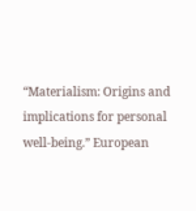“Materialism: Origins and implications for personal well-being.” European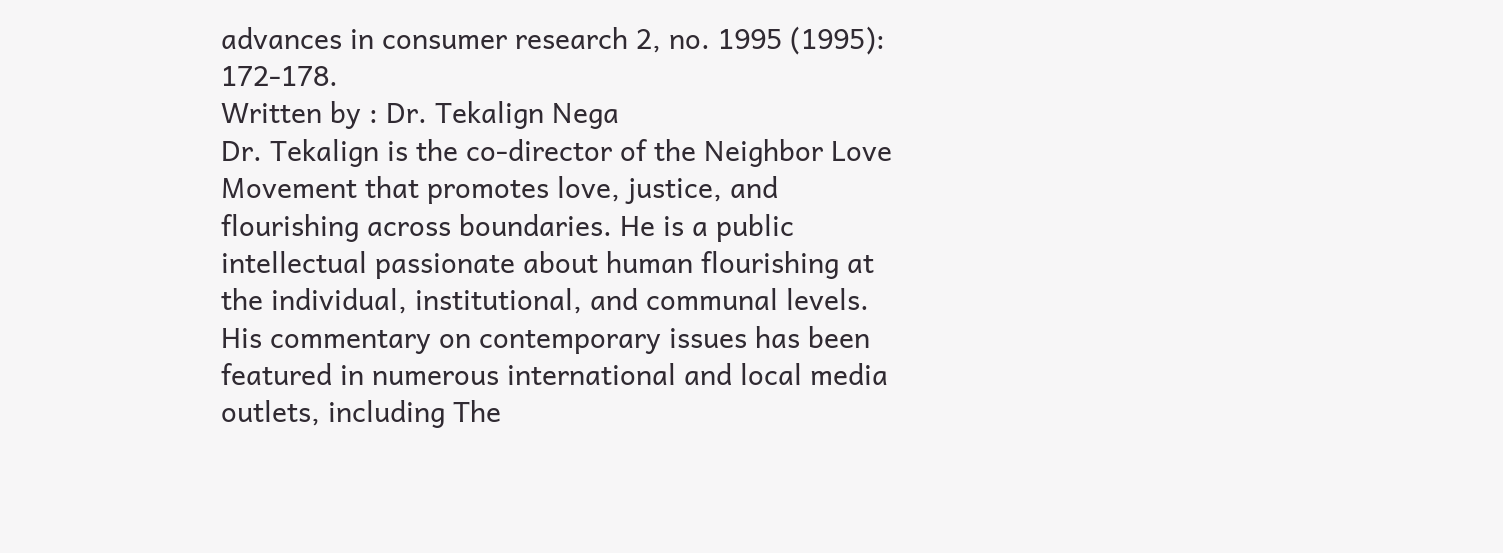advances in consumer research 2, no. 1995 (1995): 172-178.
Written by : Dr. Tekalign Nega
Dr. Tekalign is the co-director of the Neighbor Love Movement that promotes love, justice, and flourishing across boundaries. He is a public intellectual passionate about human flourishing at the individual, institutional, and communal levels. His commentary on contemporary issues has been featured in numerous international and local media outlets, including The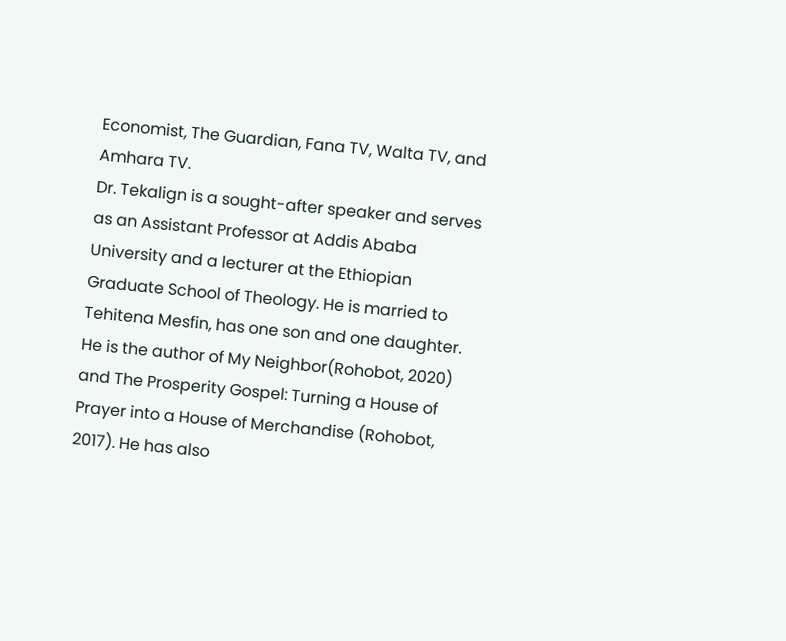Economist, The Guardian, Fana TV, Walta TV, and Amhara TV.
Dr. Tekalign is a sought-after speaker and serves as an Assistant Professor at Addis Ababa University and a lecturer at the Ethiopian Graduate School of Theology. He is married to Tehitena Mesfin, has one son and one daughter. He is the author of My Neighbor(Rohobot, 2020) and The Prosperity Gospel: Turning a House of Prayer into a House of Merchandise (Rohobot, 2017). He has also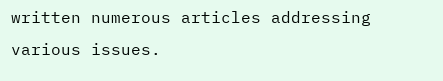written numerous articles addressing various issues.